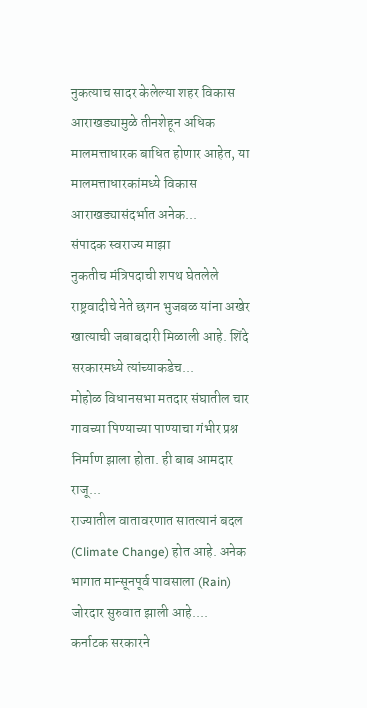नुकत्याच सादर केलेल्या शहर विकास आराखड्यामुळे तीनशेहून अधिक मालमत्ताधारक बाधित होणार आहेत, या मालमत्ताधारकांमध्ये विकास आराखड्यासंदर्भात अनेक...
संपादक स्वराज्य माझा
नुकतीच मंत्रिपदाची शपथ घेतलेले राष्ट्रवादीचे नेते छगन भुजबळ यांना अखेर खात्याची जबाबदारी मिळाली आहे. शिंदे सरकारमध्ये त्यांच्याकडेच...
मोहोळ विधानसभा मतदार संघातील चार गावच्या पिण्याच्या पाण्याचा गंभीर प्रश्न निर्माण झाला होता. ही बाब आमदार राजू...
राज्यातील वातावरणात सातत्यानं बदल (Climate Change) होत आहे. अनेक भागात मान्सूनपूर्व पावसाला (Rain) जोरदार सुरुवात झाली आहे....
कर्नाटक सरकारने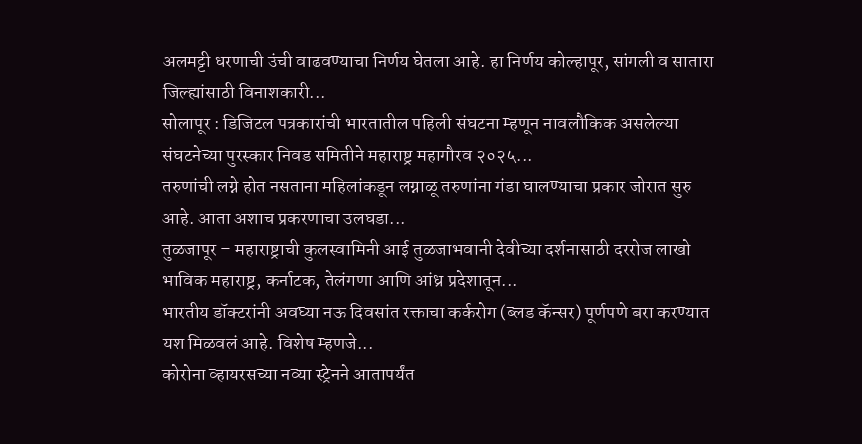अलमट्टी धरणाची उंची वाढवण्याचा निर्णय घेतला आहे. हा निर्णय कोल्हापूर, सांगली व सातारा जिल्ह्यांसाठी विनाशकारी...
सोलापूर : डिजिटल पत्रकारांची भारतातील पहिली संघटना म्हणून नावलौकिक असलेल्या संघटनेच्या पुरस्कार निवड समितीने महाराष्ट्र महागौरव २०२५...
तरुणांची लग्ने होत नसताना महिलांकडून लग्नाळू तरुणांना गंडा घालण्याचा प्रकार जोरात सुरु आहे. आता अशाच प्रकरणाचा उलघडा...
तुळजापूर – महाराष्ट्राची कुलस्वामिनी आई तुळजाभवानी देवीच्या दर्शनासाठी दररोज लाखो भाविक महाराष्ट्र, कर्नाटक, तेलंगणा आणि आंध्र प्रदेशातून...
भारतीय डॉक्टरांनी अवघ्या नऊ दिवसांत रक्ताचा कर्करोग (ब्लड कॅन्सर) पूर्णपणे बरा करण्यात यश मिळवलं आहे. विशेष म्हणजे...
कोरोना व्हायरसच्या नव्या स्ट्रेनने आतापर्यंत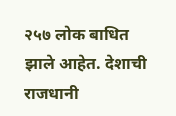२५७ लोक बाधित झाले आहेत. देशाची राजधानी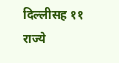दिल्लीसह ११ राज्ये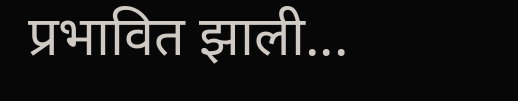प्रभावित झाली...